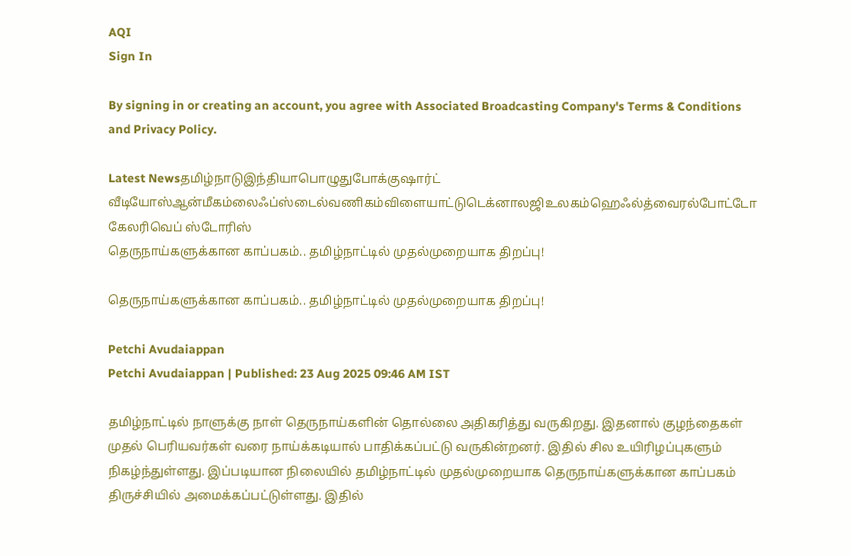AQI
Sign In

By signing in or creating an account, you agree with Associated Broadcasting Company's Terms & Conditions and Privacy Policy.

Latest Newsதமிழ்நாடுஇந்தியாபொழுதுபோக்குஷார்ட் வீடியோஸ்ஆன்மீகம்லைஃப்ஸ்டைல்வணிகம்விளையாட்டுடெக்னாலஜிஉலகம்ஹெஃல்த்வைரல்போட்டோ கேலரிவெப் ஸ்டோரிஸ்
தெருநாய்களுக்கான காப்பகம்.. தமிழ்நாட்டில் முதல்முறையாக திறப்பு!

தெருநாய்களுக்கான காப்பகம்.. தமிழ்நாட்டில் முதல்முறையாக திறப்பு!

Petchi Avudaiappan
Petchi Avudaiappan | Published: 23 Aug 2025 09:46 AM IST

தமிழ்நாட்டில் நாளுக்கு நாள் தெருநாய்களின் தொல்லை அதிகரித்து வருகிறது. இதனால் குழந்தைகள் முதல் பெரியவர்கள் வரை நாய்க்கடியால் பாதிக்கப்பட்டு வருகின்றனர். இதில் சில உயிரிழப்புகளும் நிகழ்ந்துள்ளது. இப்படியான நிலையில் தமிழ்நாட்டில் முதல்முறையாக தெருநாய்களுக்கான காப்பகம் திருச்சியில் அமைக்கப்பட்டுள்ளது. இதில்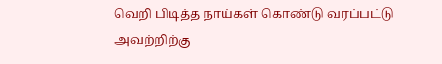வெறி பிடித்த நாய்கள் கொண்டு வரப்பட்டு அவற்றிற்கு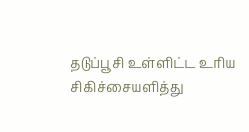தடுப்பூசி உள்ளிட்ட உரிய சிகிச்சையளித்து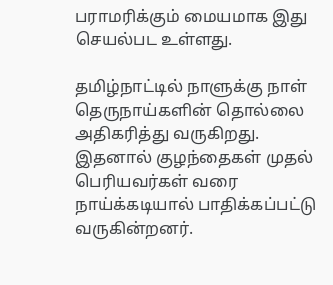பராமரிக்கும் மையமாக இது செயல்பட உள்ளது.

தமிழ்நாட்டில் நாளுக்கு நாள் தெருநாய்களின் தொல்லை அதிகரித்து வருகிறது. இதனால் குழந்தைகள் முதல் பெரியவர்கள் வரை நாய்க்கடியால் பாதிக்கப்பட்டு வருகின்றனர்.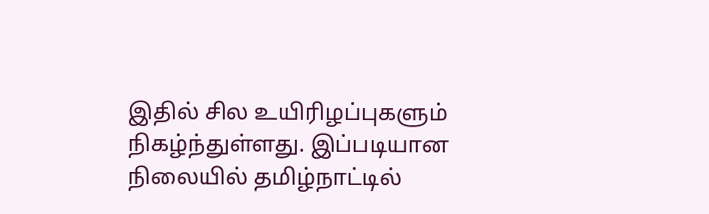இதில் சில உயிரிழப்புகளும் நிகழ்ந்துள்ளது. இப்படியான நிலையில் தமிழ்நாட்டில்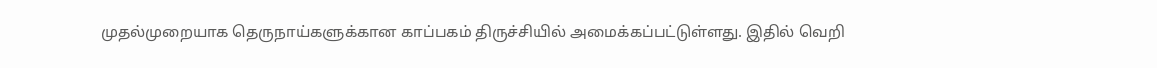முதல்முறையாக தெருநாய்களுக்கான காப்பகம் திருச்சியில் அமைக்கப்பட்டுள்ளது. இதில் வெறி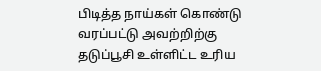பிடித்த நாய்கள் கொண்டு வரப்பட்டு அவற்றிற்கு தடுப்பூசி உள்ளிட்ட உரிய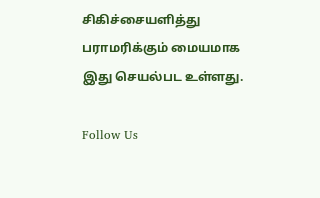சிகிச்சையளித்து பராமரிக்கும் மையமாக இது செயல்பட உள்ளது.

Follow Us